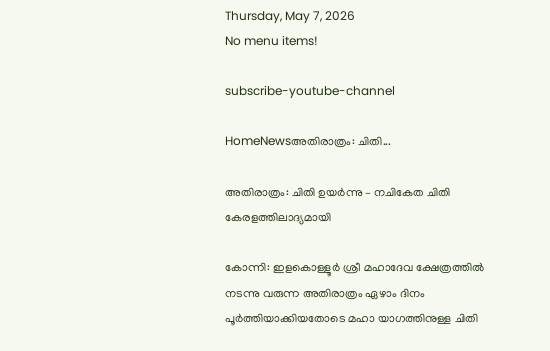Thursday, May 7, 2026
No menu items!

subscribe-youtube-channel

HomeNewsഅതിരാത്രം: ചിതി...

അതിരാത്രം: ചിതി ഉയർന്നു – നചികേത ചിതി കേരളത്തിലാദ്യമായി

കോന്നി: ഇളകൊള്ളൂർ ശ്രീ മഹാദേവ ക്ഷേത്രത്തിൽ നടന്നു വരുന്ന അതിരാത്രം ഏഴാം ദിനം പൂർത്തിയാക്കിയതോടെ മഹാ യാഗത്തിനുള്ള ചിതി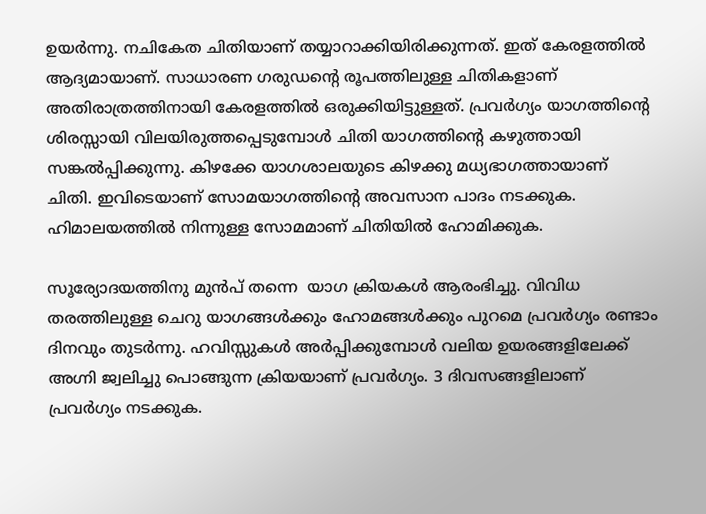ഉയർന്നു. നചികേത ചിതിയാണ് തയ്യാറാക്കിയിരിക്കുന്നത്. ഇത് കേരളത്തിൽ ആദ്യമായാണ്. സാധാരണ ഗരുഡന്റെ രൂപത്തിലുള്ള ചിതികളാണ് അതിരാത്രത്തിനായി കേരളത്തിൽ ഒരുക്കിയിട്ടുള്ളത്. പ്രവർഗ്യം യാഗത്തിന്റെ ശിരസ്സായി വിലയിരുത്തപ്പെടുമ്പോൾ ചിതി യാഗത്തിന്റെ കഴുത്തായി സങ്കൽപ്പിക്കുന്നു. കിഴക്കേ യാഗശാലയുടെ കിഴക്കു മധ്യഭാഗത്തായാണ് ചിതി. ഇവിടെയാണ് സോമയാഗത്തിന്റെ അവസാന പാദം നടക്കുക. ഹിമാലയത്തിൽ നിന്നുള്ള സോമമാണ് ചിതിയിൽ ഹോമിക്കുക.

സൂര്യോദയത്തിനു മുൻപ് തന്നെ  യാഗ ക്രിയകൾ ആരംഭിച്ചു. വിവിധ തരത്തിലുള്ള ചെറു യാഗങ്ങൾക്കും ഹോമങ്ങൾക്കും പുറമെ പ്രവർഗ്യം രണ്ടാം ദിനവും തുടർന്നു. ഹവിസ്സുകൾ അർപ്പിക്കുമ്പോൾ വലിയ ഉയരങ്ങളിലേക്ക് അഗ്നി ജ്വലിച്ചു പൊങ്ങുന്ന ക്രിയയാണ് പ്രവർഗ്യം. 3 ദിവസങ്ങളിലാണ് പ്രവർഗ്യം നടക്കുക.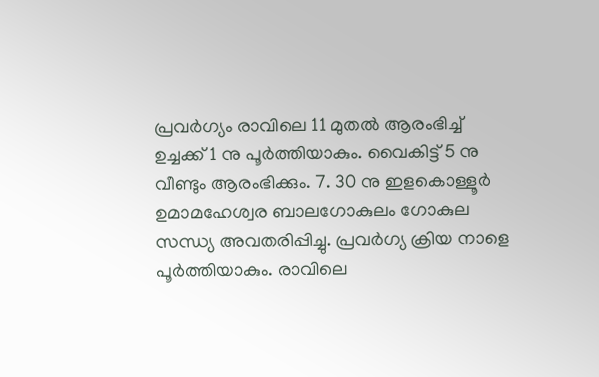പ്രവർഗ്യം രാവിലെ 11 മുതൽ ആരംഭിച്ച് ഉച്ചക്ക് 1 നു പൂർത്തിയാകും. വൈകിട്ട് 5 നു വീണ്ടും ആരംഭിക്കും. 7. 30 നു ഇളകൊള്ളൂർ ഉമാമഹേശ്വര ബാലഗോകുലം ഗോകുല സന്ധ്യ അവതരിപ്പിച്ചു. പ്രവർഗ്യ ക്രിയ നാളെ  പൂർത്തിയാകും. രാവിലെ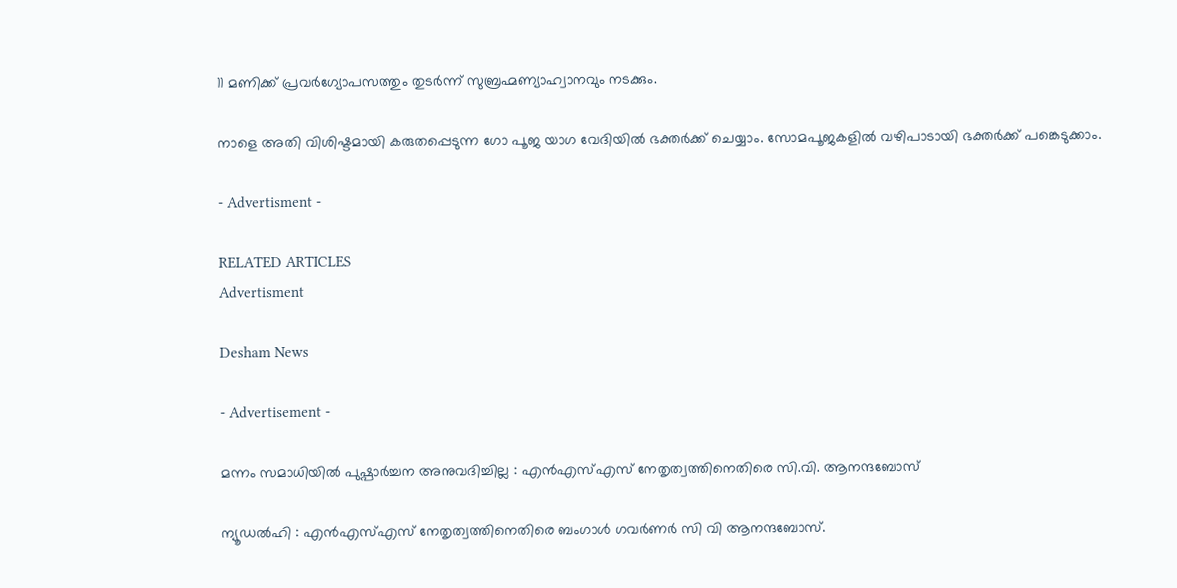11 മണിക്ക് പ്രവർഗ്യോപസത്തും തുടർന്ന്‌ സുബ്രഹ്മണ്യാഹ്വാനവും നടക്കും.

നാളെ അതി വിശിഷ്ടമായി കരുതപ്പെടുന്ന ഗോ പൂജ യാഗ വേദിയിൽ ഭക്തർക്ക് ചെയ്യാം. സോമപൂജകളിൽ വഴിപാടായി ഭക്തർക്ക് പങ്കെടുക്കാം.

- Advertisment -

RELATED ARTICLES
Advertisment

Desham News

- Advertisement -

മന്നം സമാധിയിൽ പുഷ്പാർച്ചന അനുവദിച്ചില്ല : എൻഎസ്എസ് നേതൃത്വത്തിനെതിരെ സി.വി. ആനന്ദബോസ്

ന്യൂഡൽഹി : എൻഎസ്എസ് നേതൃത്വത്തിനെതിരെ ബംഗാൾ ഗവർണർ സി വി ആനന്ദബോസ്.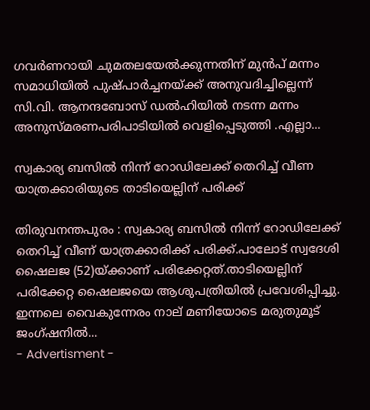ഗവർണറായി ചുമതലയേൽക്കുന്നതിന് മുൻപ് മന്നം സമാധിയിൽ പുഷ്പാർച്ചനയ്ക്ക് അനുവദിച്ചില്ലെന്ന് സി.വി. ആനന്ദബോസ് ഡൽഹിയിൽ നടന്ന മന്നം അനുസ്മരണപരിപാടിയിൽ വെളിപ്പെടുത്തി .എല്ലാ...

സ്വകാര്യ ബസിൽ നിന്ന് റോ‍ഡിലേക്ക് തെറിച്ച് വീണ യാത്രക്കാരിയുടെ താടിയെല്ലിന് പരിക്ക്

തിരുവനന്തപുരം : സ്വകാര്യ ബസിൽ നിന്ന് റോ‍ഡിലേക്ക് തെറിച്ച് വീണ് യാത്രക്കാരിക്ക് പരിക്ക്.പാലോട് സ്വദേശി ഷൈലജ (52)യ്ക്കാണ് പരിക്കേറ്റത്.താടിയെല്ലിന് പരിക്കേറ്റ ഷൈലജയെ ആശുപത്രിയിൽ പ്രവേശിപ്പിച്ചു. ഇന്നലെ വൈകുന്നേരം നാല് മണിയോടെ മരുതുമൂട് ജംഗ്ഷനിൽ...
- Advertisment -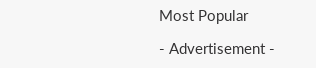Most Popular

- Advertisement -